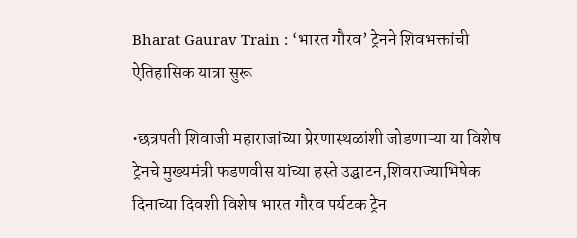Bharat Gaurav Train : ‘भारत गौरव’ ट्रेनने शिवभक्तांची ऐतिहासिक यात्रा सुरू

•छत्रपती शिवाजी महाराजांच्या प्रेरणास्थळांशी जोडणाऱ्या या विशेष ट्रेनचे मुख्यमंत्री फडणवीस यांच्या हस्ते उद्घाटन,शिवराज्याभिषेक दिनाच्या दिवशी विशेष भारत गौरव पर्यटक ट्रेन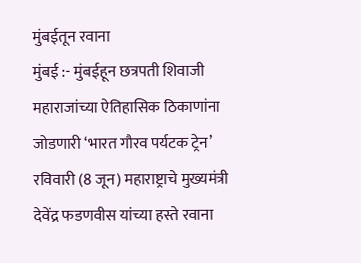मुंबईतून रवाना
मुंबई :- मुंबईहून छत्रपती शिवाजी महाराजांच्या ऐतिहासिक ठिकाणांना जोडणारी ‘भारत गौरव पर्यटक ट्रेन’ रविवारी (8 जून) महाराष्ट्राचे मुख्यमंत्री देवेंद्र फडणवीस यांच्या हस्ते रवाना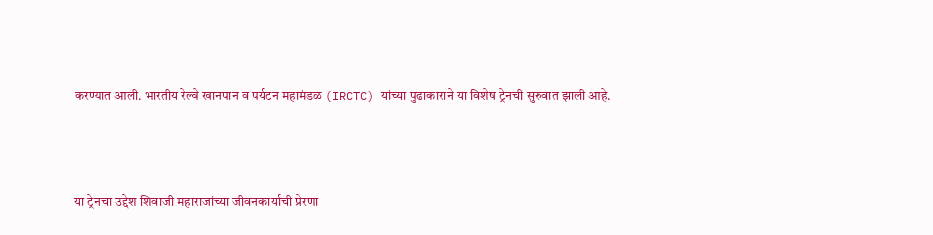करण्यात आली. भारतीय रेल्वे खानपान व पर्यटन महामंडळ (IRCTC) यांच्या पुढाकाराने या विशेष ट्रेनची सुरुवात झाली आहे.



या ट्रेनचा उद्देश शिवाजी महाराजांच्या जीवनकार्याची प्रेरणा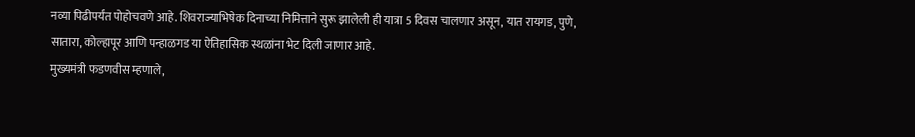नव्या पिढीपर्यंत पोहोचवणे आहे. शिवराज्याभिषेक दिनाच्या निमित्ताने सुरू झालेली ही यात्रा 5 दिवस चालणार असून, यात रायगड, पुणे, सातारा, कोल्हापूर आणि पन्हाळगड या ऐतिहासिक स्थळांना भेट दिली जाणार आहे.
मुख्यमंत्री फडणवीस म्हणाले,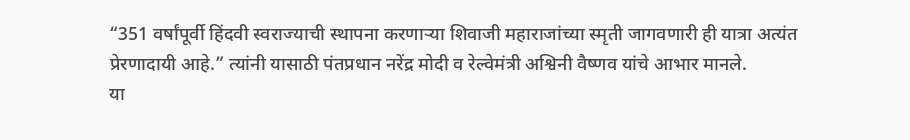“351 वर्षांपूर्वी हिंदवी स्वराज्याची स्थापना करणाऱ्या शिवाजी महाराजांच्या स्मृती जागवणारी ही यात्रा अत्यंत प्रेरणादायी आहे.” त्यांनी यासाठी पंतप्रधान नरेंद्र मोदी व रेल्वेमंत्री अश्विनी वैष्णव यांचे आभार मानले.
या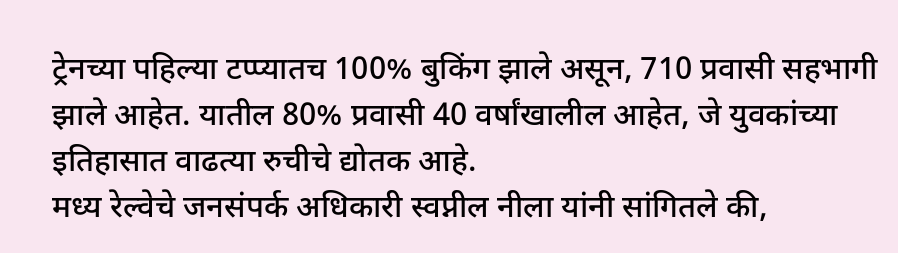ट्रेनच्या पहिल्या टप्प्यातच 100% बुकिंग झाले असून, 710 प्रवासी सहभागी झाले आहेत. यातील 80% प्रवासी 40 वर्षांखालील आहेत, जे युवकांच्या इतिहासात वाढत्या रुचीचे द्योतक आहे.
मध्य रेल्वेचे जनसंपर्क अधिकारी स्वप्नील नीला यांनी सांगितले की,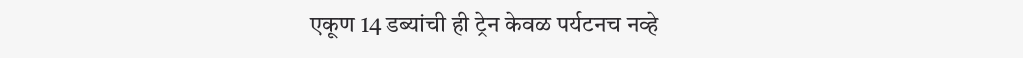एकूण 14 डब्यांची ही ट्रेन केवळ पर्यटनच नव्हे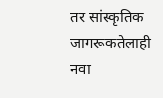तर सांस्कृतिक जागरूकतेलाही नवा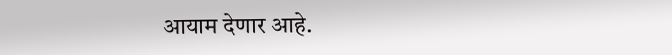आयाम देणार आहे.